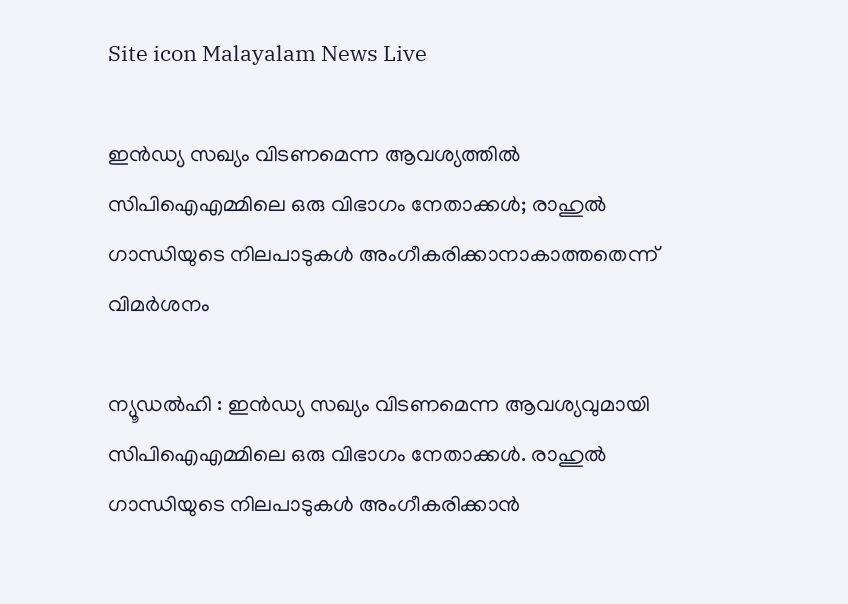Site icon Malayalam News Live

ഇൻഡ്യ സഖ്യം വിടണമെന്ന ആവശ്യത്തിൽ സിപിഐഎമ്മിലെ ഒരു വിഭാഗം നേതാക്കൾ; രാഹുൽ ഗാന്ധിയുടെ നിലപാടുകൾ അംഗീകരിക്കാനാകാത്തതെന്ന് വിമർശനം

ന്യൂഡല്‍ഹി : ഇന്‍ഡ്യ സഖ്യം വിടണമെന്ന ആവശ്യവുമായി സിപിഐഎമ്മിലെ ഒരു വിഭാഗം നേതാക്കള്‍. രാഹുല്‍ ഗാന്ധിയുടെ നിലപാടുകള്‍ അംഗീകരിക്കാന്‍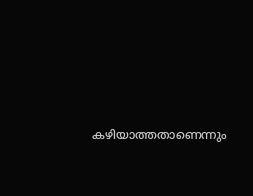കഴിയാത്തതാണെന്നും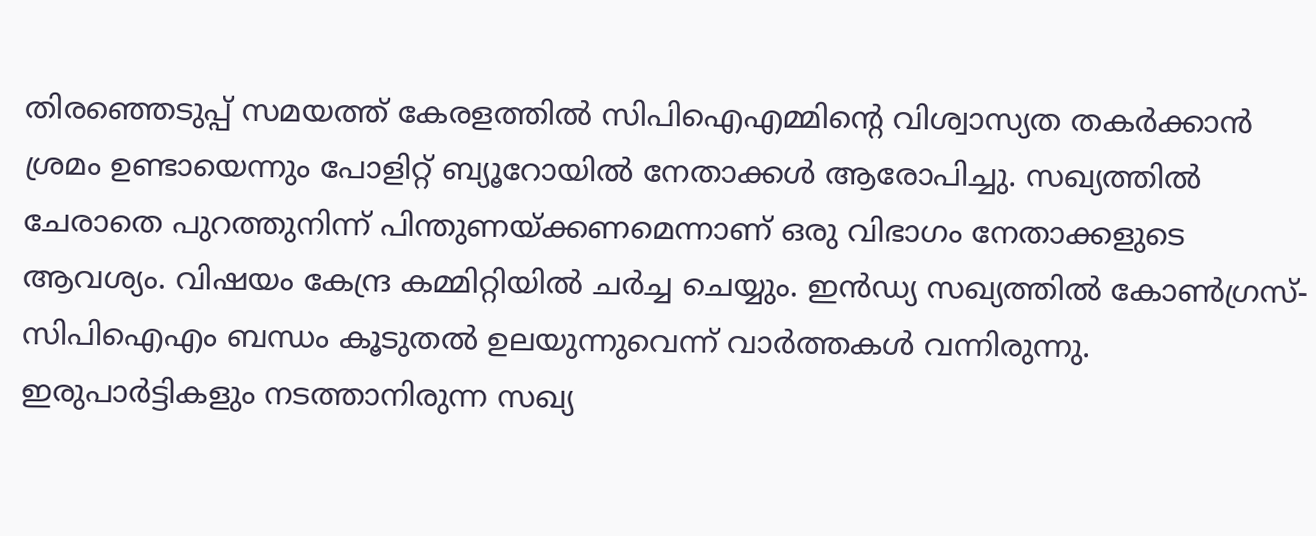തിരഞ്ഞെടുപ്പ് സമയത്ത് കേരളത്തില്‍ സിപിഐഎമ്മിന്റെ വിശ്വാസ്യത തകര്‍ക്കാന്‍ ശ്രമം ഉണ്ടായെന്നും പോളിറ്റ് ബ്യൂറോയില്‍ നേതാക്കള്‍ ആരോപിച്ചു. സഖ്യത്തില്‍ ചേരാതെ പുറത്തുനിന്ന് പിന്തുണയ്ക്കണമെന്നാണ് ഒരു വിഭാഗം നേതാക്കളുടെ ആവശ്യം. വിഷയം കേന്ദ്ര കമ്മിറ്റിയില്‍ ചര്‍ച്ച ചെയ്യും. ഇന്‍ഡ്യ സഖ്യത്തില്‍ കോണ്‍ഗ്രസ്-സിപിഐഎം ബന്ധം കൂടുതല്‍ ഉലയുന്നുവെന്ന് വാർത്തകൾ വന്നിരുന്നു. ഇരുപാര്‍ട്ടികളും നടത്താനിരുന്ന സഖ്യ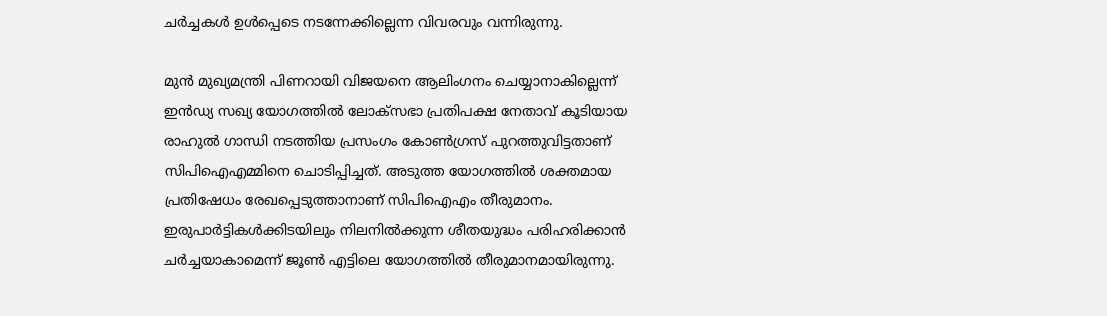ചര്‍ച്ചകള്‍ ഉൾപ്പെടെ നടന്നേക്കില്ലെന്ന വിവരവും വന്നിരുന്നു.

മുന്‍ മുഖ്യമന്ത്രി പിണറായി വിജയനെ ആലിംഗനം ചെയ്യാനാകില്ലെന്ന് ഇന്‍ഡ്യ സഖ്യ യോഗത്തില്‍ ലോക്‌സഭാ പ്രതിപക്ഷ നേതാവ് കൂടിയായ രാഹുല്‍ ഗാന്ധി നടത്തിയ പ്രസംഗം കോണ്‍ഗ്രസ് പുറത്തുവിട്ടതാണ് സിപിഐഎമ്മിനെ ചൊടിപ്പിച്ചത്. അടുത്ത യോഗത്തില്‍ ശക്തമായ പ്രതിഷേധം രേഖപ്പെടുത്താനാണ് സിപിഐഎം തീരുമാനം. ഇരുപാര്‍ട്ടികള്‍ക്കിടയിലും നിലനില്‍ക്കുന്ന ശീതയുദ്ധം പരിഹരിക്കാന്‍ ചര്‍ച്ചയാകാമെന്ന് ജൂണ്‍ എട്ടിലെ യോഗത്തില്‍ തീരുമാനമായിരുന്നു.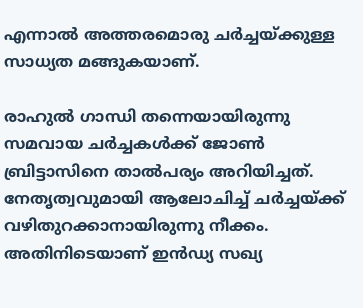എന്നാല്‍ അത്തരമൊരു ചര്‍ച്ചയ്ക്കുള്ള സാധ്യത മങ്ങുകയാണ്.

രാഹുല്‍ ഗാന്ധി തന്നെയായിരുന്നു സമവായ ചര്‍ച്ചകള്‍ക്ക് ജോണ്‍ ബ്രിട്ടാസിനെ താല്‍പര്യം അറിയിച്ചത്. നേതൃത്വവുമായി ആലോചിച്ച് ചര്‍ച്ചയ്ക്ക് വഴിതുറക്കാനായിരുന്നു നീക്കം. അതിനിടെയാണ് ഇന്‍ഡ്യ സഖ്യ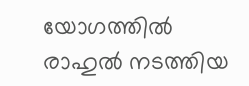യോഗത്തില്‍ രാഹുല്‍ നടത്തിയ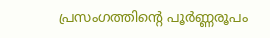പ്രസംഗത്തിന്റെ പൂര്‍ണ്ണരൂപം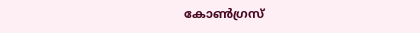കോണ്‍ഗ്രസ്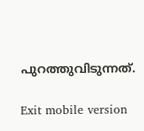പുറത്തുവിടുന്നത്.

Exit mobile version